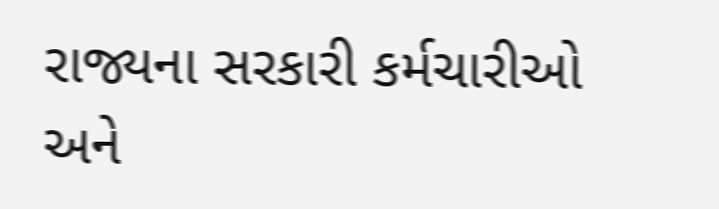રાજ્યના સરકારી કર્મચારીઓ અને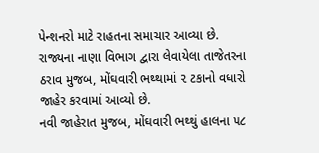પેન્શનરો માટે રાહતના સમાચાર આવ્યા છે. રાજ્યના નાણા વિભાગ દ્વારા લેવાયેલા તાજેતરના ઠરાવ મુજબ, મોંઘવારી ભથ્થામાં ૨ ટકાનો વધારો જાહેર કરવામાં આવ્યો છે.
નવી જાહેરાત મુજબ, મોંઘવારી ભથ્થું હાલના ૫૮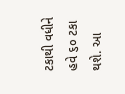ટકાથી વધીને હવે ૬૦ ટકા થશે. આ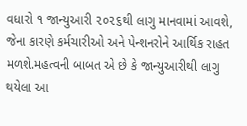વધારો ૧ જાન્યુઆરી ૨૦૨૬થી લાગુ માનવામાં આવશે, જેના કારણે કર્મચારીઓ અને પેન્શનરોને આર્થિક રાહત મળશે.મહત્વની બાબત એ છે કે જાન્યુઆરીથી લાગુ થયેલા આ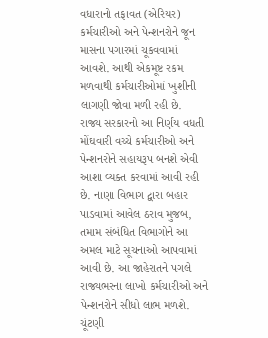વધારાનો તફાવત (એરિયર) કર્મચારીઓ અને પેન્શનરોને જૂન માસના પગારમાં ચૂકવવામાં આવશે. આથી એકમૂષ્ટ રકમ મળવાથી કર્મચારીઓમાં ખુશીની લાગણી જોવા મળી રહી છે.
રાજ્ય સરકારનો આ નિર્ણય વધતી મોંઘવારી વચ્ચે કર્મચારીઓ અને પેન્શનરોને સહાયરૂપ બનશે એવી આશા વ્યક્ત કરવામાં આવી રહી છે. નાણા વિભાગ દ્વારા બહાર પાડવામાં આવેલ ઠરાવ મુજબ, તમામ સંબંધિત વિભાગોને આ અમલ માટે સૂચનાઓ આપવામાં આવી છે. આ જાહેરાતને પગલે રાજ્યભરના લાખો કર્મચારીઓ અને પેન્શનરોને સીધો લાભ મળશે.
ચૂંટણી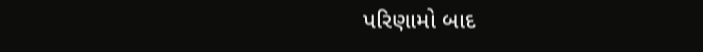પરિણામો બાદ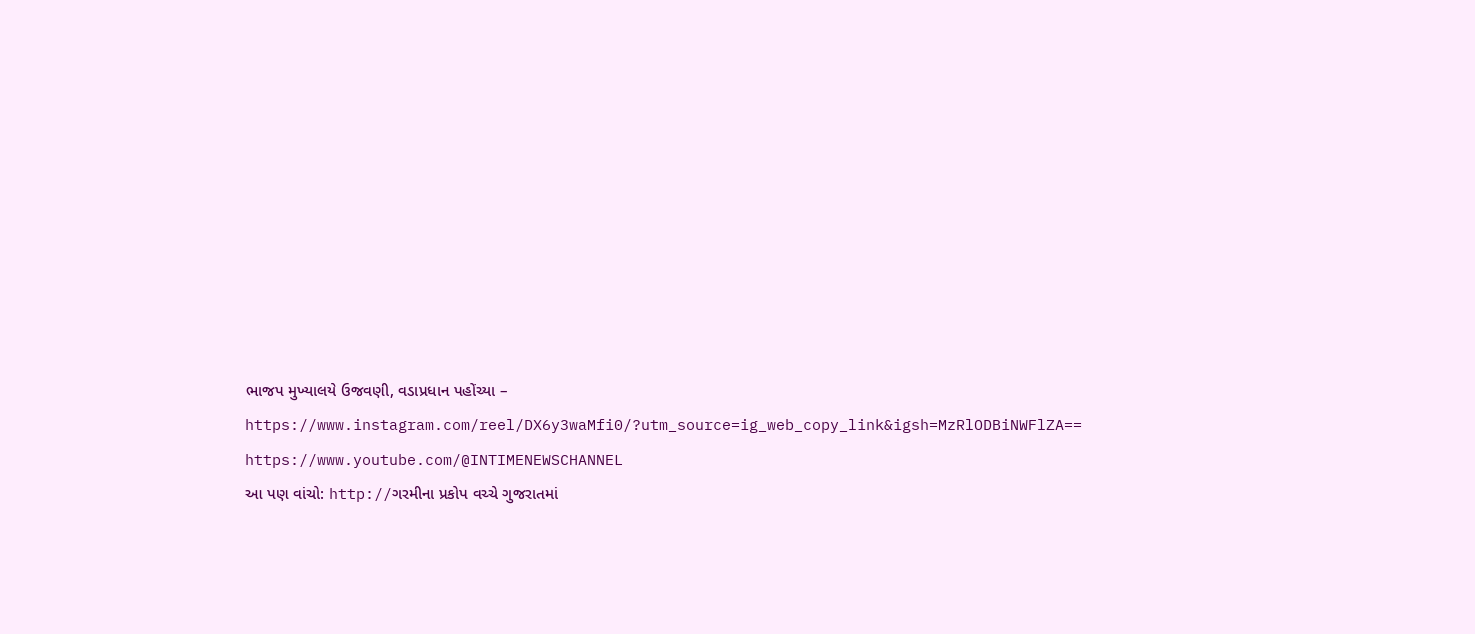ભાજપ મુખ્યાલયે ઉજવણી, વડાપ્રધાન પહોંચ્યા – https://www.instagram.com/reel/DX6y3waMfi0/?utm_source=ig_web_copy_link&igsh=MzRlODBiNWFlZA==
https://www.youtube.com/@INTIMENEWSCHANNEL
આ પણ વાંચો: http://ગરમીના પ્રકોપ વચ્ચે ગુજરાતમાં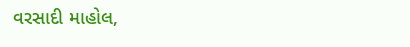વરસાદી માહોલ,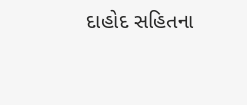દાહોદ સહિતના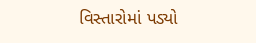વિસ્તારોમાં પડ્યો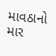માવઠાનો માર